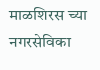माळशिरस च्या नगरसेविका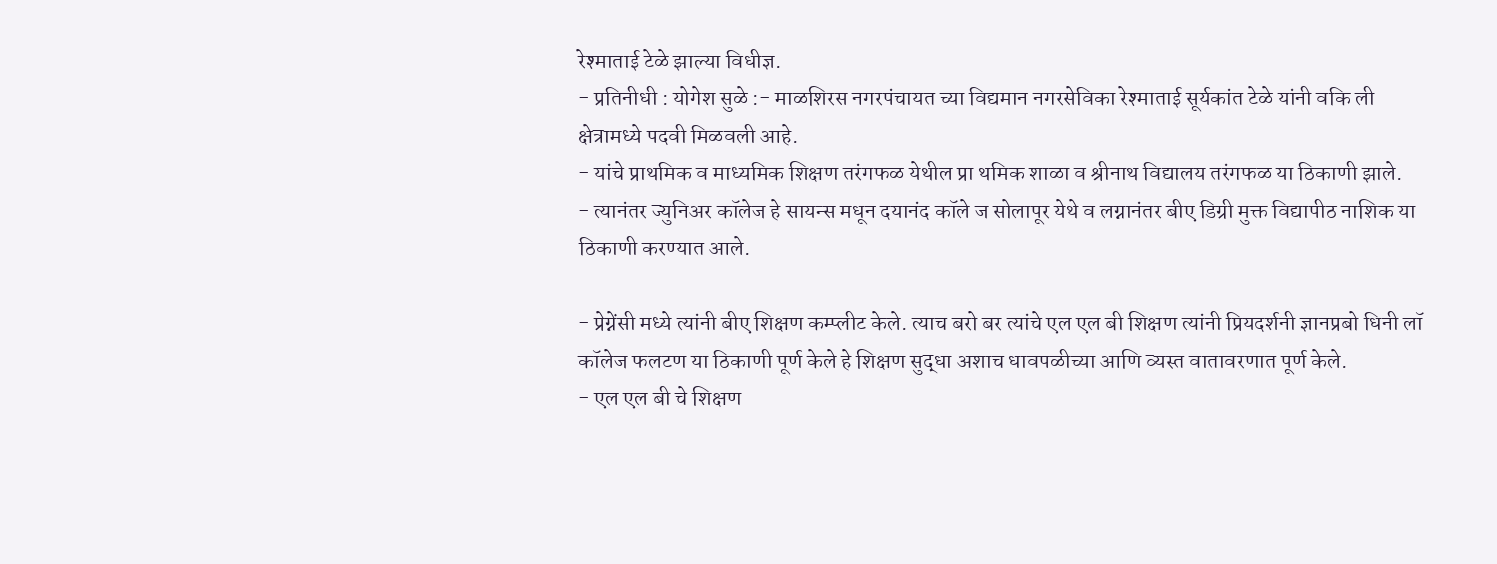रेश्माताई टेळे झाल्या विधीज्ञ.
- प्रतिनीधी : योगेश सुळे :- माळशिरस नगरपंचायत च्या विद्यमान नगरसेविका रेश्माताई सूर्यकांत टेळे यांनी वकि ली क्षेत्रामध्ये पदवी मिळवली आहे.
- यांचे प्राथमिक व माध्यमिक शिक्षण तरंगफळ येथील प्रा थमिक शाळा व श्रीनाथ विद्यालय तरंगफळ या ठिकाणी झाले.
- त्यानंतर ज्युनिअर कॉलेज हे सायन्स मधून दयानंद कॉले ज सोलापूर येथे व लग्नानंतर बीए डिग्री मुक्त विद्यापीठ नाशिक या ठिकाणी करण्यात आले.

- प्रेग्नेंसी मध्ये त्यांनी बीए शिक्षण कम्प्लीट केले. त्याच बरो बर त्यांचे एल एल बी शिक्षण त्यांनी प्रियदर्शनी ज्ञानप्रबो धिनी लॉ कॉलेज फलटण या ठिकाणी पूर्ण केले हे शिक्षण सुद्धा अशाच धावपळीच्या आणि व्यस्त वातावरणात पूर्ण केले.
- एल एल बी चे शिक्षण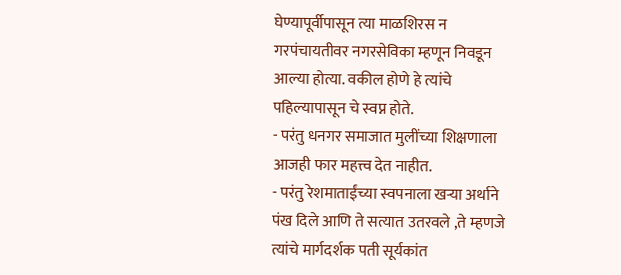घेण्यापूर्वीपासून त्या माळशिरस न गरपंचायतीवर नगरसेविका म्हणून निवडून आल्या होत्या. वकील होणे हे त्यांचे पहिल्यापासून चे स्वप्न होते.
- परंतु धनगर समाजात मुलींच्या शिक्षणाला आजही फार महत्त्व देत नाहीत.
- परंतु रेशमाताईंच्या स्वपनाला खऱ्या अर्थाने पंख दिले आणि ते सत्यात उतरवले ,ते म्हणजे त्यांचे मार्गदर्शक पती सूर्यकांत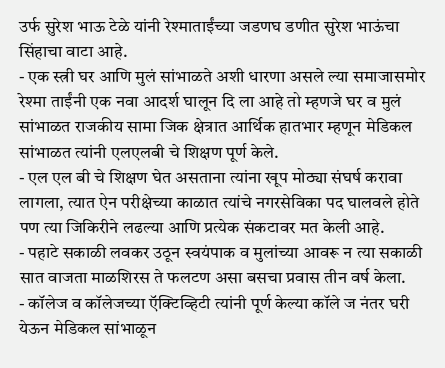उर्फ सुरेश भाऊ टेळे यांनी रेश्माताईंच्या जडणघ डणीत सुरेश भाऊंचा सिंहाचा वाटा आहे.
- एक स्त्री घर आणि मुलं सांभाळते अशी धारणा असले ल्या समाजासमोर रेश्मा ताईंनी एक नवा आदर्श घालून दि ला आहे तो म्हणजे घर व मुलं सांभाळत राजकीय सामा जिक क्षेत्रात आर्थिक हातभार म्हणून मेडिकल सांभाळत त्यांनी एलएलबी चे शिक्षण पूर्ण केले.
- एल एल बी चे शिक्षण घेत असताना त्यांना खूप मोठ्या संघर्ष करावा लागला, त्यात ऐन परीक्षेच्या काळात त्यांचे नगरसेविका पद घालवले होते पण त्या जिकिरीने लढल्या आणि प्रत्येक संकटावर मत केली आहे.
- पहाटे सकाळी लवकर उठून स्वयंपाक व मुलांच्या आवरू न त्या सकाळी सात वाजता माळशिरस ते फलटण असा बसचा प्रवास तीन वर्ष केला.
- कॉलेज व कॉलेजच्या ऍक्टिव्हिटी त्यांनी पूर्ण केल्या कॉले ज नंतर घरी येऊन मेडिकल सांभाळून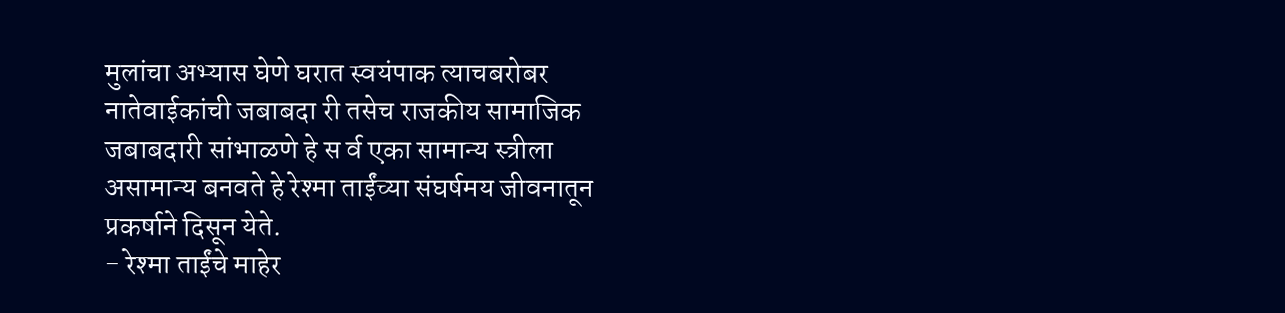मुलांचा अभ्यास घेणे घरात स्वयंपाक त्याचबरोबर नातेवाईकांची जबाबदा री तसेच राजकीय सामाजिक जबाबदारी सांभाळणे हे स र्व एका सामान्य स्त्रीला असामान्य बनवते हे रेश्मा ताईंच्या संघर्षमय जीवनातून प्रकर्षाने दिसून येते.
- रेश्मा ताईंचे माहेर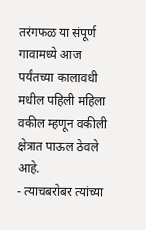तरंगफळ या संपूर्ण गावामध्ये आज पर्यंतच्या कालावधी मधील पहिली महिला वकील म्हणून वकीली क्षेत्रात पाऊल ठेवले आहे.
- त्याचबरोबर त्यांच्या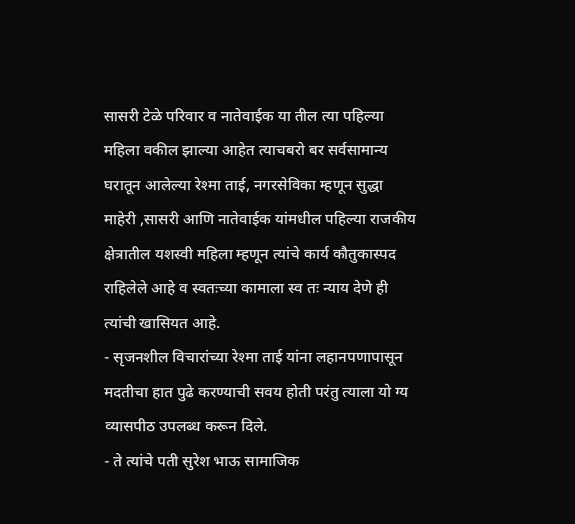सासरी टेळे परिवार व नातेवाईक या तील त्या पहिल्या महिला वकील झाल्या आहेत त्याचबरो बर सर्वसामान्य घरातून आलेल्या रेश्मा ताई, नगरसेविका म्हणून सुद्धा माहेरी ,सासरी आणि नातेवाईक यांमधील पहिल्या राजकीय क्षेत्रातील यशस्वी महिला म्हणून त्यांचे कार्य कौतुकास्पद राहिलेले आहे व स्वतःच्या कामाला स्व तः न्याय देणे ही त्यांची खासियत आहे.
- सृजनशील विचारांच्या रेश्मा ताई यांना लहानपणापासून मदतीचा हात पुढे करण्याची सवय होती परंतु त्याला यो ग्य व्यासपीठ उपलब्ध करून दिले.
- ते त्यांचे पती सुरेश भाऊ सामाजिक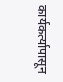कार्यकर्त्यापासून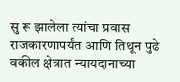सु रू झालेला त्यांचा प्रवास राजकारणापर्यंत आणि तिथून पुढे वकील क्षेत्रात न्यायदानाच्या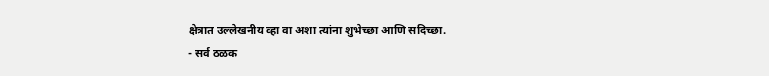क्षेत्रात उल्लेखनीय व्हा वा अशा त्यांना शुभेच्छा आणि सदिच्छा.
- सर्व ठळक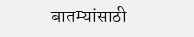बातम्यांसाठी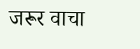जरूर वाचा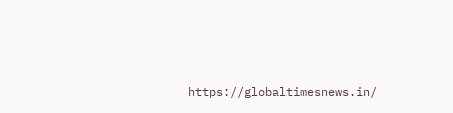https://globaltimesnews.in/